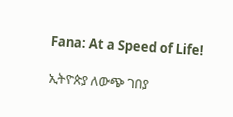Fana: At a Speed of Life!

ኢትዮጵያ ለውጭ ገበያ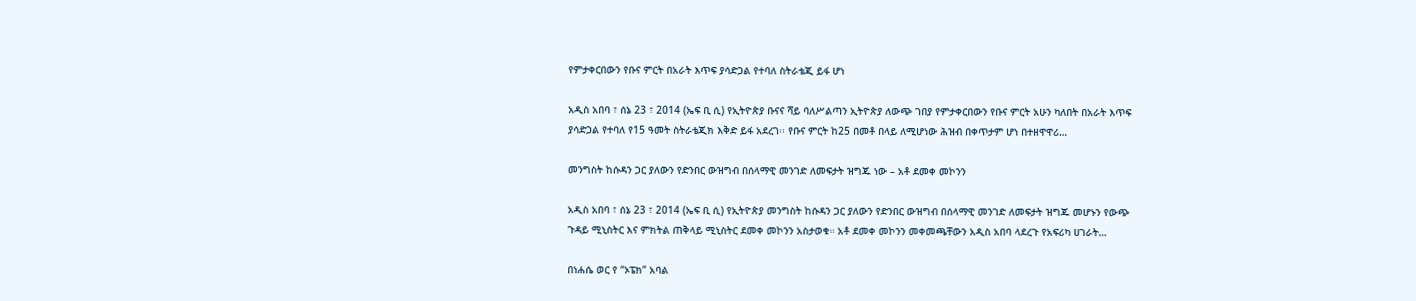የምታቀርበውን የቡና ምርት በአራት እጥፍ ያሳድጋል የተባለ ስትራቴጂ ይፋ ሆነ

አዲስ አበባ ፣ ሰኔ 23 ፣ 2014 (ኤፍ ቢ ሲ) የኢትዮጵያ ቡናና ሻይ ባለሥልጣን ኢትዮጵያ ለውጭ ገበያ የምታቀርበውን የቡና ምርት አሁን ካለበት በአራት እጥፍ ያሳድጋል የተባለ የ15 ዓመት ስትራቴጂክ እቅድ ይፋ አደረገ፡፡ የቡና ምርት ከ25 በመቶ በላይ ለሚሆነው ሕዝብ በቀጥታም ሆነ በተዘዋዋሪ…

መንግስት ከሱዳን ጋር ያለውን የድንበር ውዝግብ በሰላማዊ መንገድ ለመፍታት ዝግጁ ነው – አቶ ደመቀ መኮንን

አዲስ አበባ ፣ ሰኔ 23 ፣ 2014 (ኤፍ ቢ ሲ) የኢትዮጵያ መንግስት ከሱዳን ጋር ያለውን የድንበር ውዝግብ በሰላማዊ መንገድ ለመፍታት ዝግጁ መሆኑን የውጭ ጉዳይ ሚኒስትር እና ምክትል ጠቅላይ ሚኒስትር ደመቀ መኮንን አስታወቁ። አቶ ደመቀ መኮንን መቀመጫቸውን አዲስ አበባ ላደረጉ የአፍሪካ ሀገራት…

በነሐሴ ወር የ “ኦፔክ” አባል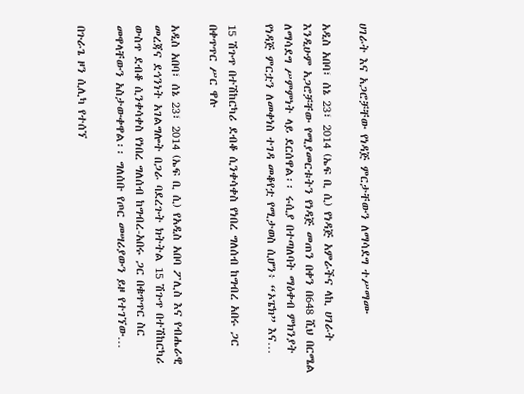ሀገራት እና አጋሮቻቸው የነዳጅ ምርታቸውን ለማሳደግ ተሥማሙ

አዲስ አበባ፣ ሰኔ 23፣ 2014 (ኤፍ ቢ ሲ) የነዳጅ አምራችና ላኪ ሀገራት እንዲሁም አጋሮቻቸው የሚያመርቱትን የነዳጅ መጠን በቀን በ648 ሺህ በርሜል ለማሳደግ ሥምምነት ላይ ደርሰዋል፡፡ ሩሲያ በተጣለባት ማዕቀብ ምክንያት የነዳጅ ምርቷን ለመቀነስ ተገዳ መቆየቷ የሚታወስ ሲሆን፥ “ኦፔክ” እና…

15 ሽጉጥ በተሽከርካሪ ደብቆ ሲንቀሳቀስ የነበረ ግለሰብ ከግብረ አበሩ ጋር በቀጥጥር ሥር ዋሉ

አዲስ አበባ፣ ሰኔ 23፣ 2014 (ኤፍ ቢ ሲ) የአዲስ አበባ ፖሊስ እና የብሔራዊ መረጃና ደኅንነት አገልግሎት በጋራ ባደረጉት ክትትል 15 ሽጉጥ በተሽከርካሪ ውስጥ ደብቆ ሲንቀሳቀስ የነበረ ግለሰብ ከግብረ-አበሩ ጋር በቁጥጥር ስር መዋላቸውን አስታውቀዋል፡፡ ግለሰቡ የጦር መሣሪያውን ይዞ የተገኘው…

በጉራጌ ዞን ሲሊካ የተሰኘ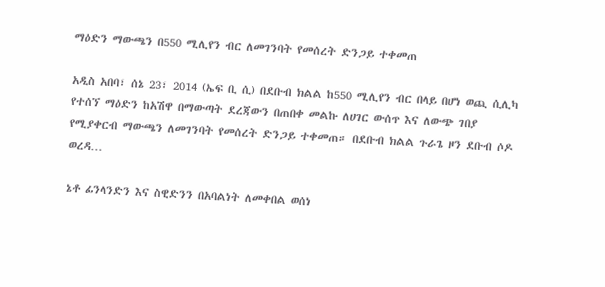ማዕድን ማውጫን በ550 ሚሊየን ብር ለመገንባት የመሰረት ድንጋይ ተቀመጠ

አዲስ አበባ፣ ሰኔ 23፣ 2014 (ኤፍ ቢ ሲ) በደቡብ ክልል ከ550 ሚሊየን ብር በላይ በሆነ ወጪ ሲሊካ የተሰኘ ማዕድን ከአሽዋ በማውጣት ደረጃውን በጠበቀ መልኩ ለሀገር ውሰጥ እና ለውጭ ገበያ የሚያቀርብ ማውጫን ለመገንባት የመሰረት ድንጋይ ተቀመጠ። በደቡብ ክልል ጉራጌ ዞን ደቡብ ሶዶ ወረዳ…

ኔቶ ፊንላንድን እና ስዊድንን በአባልነት ለመቀበል ወሰነ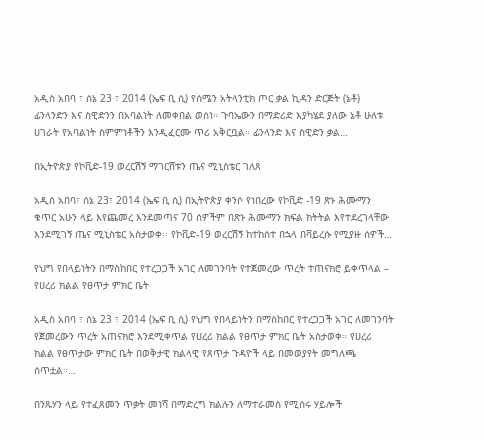አዲስ አበባ ፣ ሰኔ 23 ፣ 2014 (ኤፍ ቢ ሲ) የሰሜን አትላንቲክ ጦር ቃል ኪዳን ድርጅት (ኔቶ) ፊንላንድን እና ስዊድንን በአባልነት ለመቀበል ወሰነ። ጉባኤውን በማድሪድ እያካሄደ ያለው ኔቶ ሁለቱ ሀገራት የአባልነት ስምምነቶችን እንዲፈርሙ ጥሪ አቅርቧል። ፊንላንድ እና ስዊድን ቃል…

በኢትዮጵያ የኮቪድ-19 ወረርሽኝ ማገርሸቱን ጤና ሚኒስቴር ገለጸ

አዲስ አበባ፣ ሰኔ 23፣ 2014 (ኤፍ ቢ ሲ) በኢትዮጵያ ቀንሶ የነበረው የኮቪድ -19 ጽኑ ሕሙማን ቁጥር አሁን ላይ እየጨመረ እንደመጣና 70 ሰዎችም በጽኑ ሕሙማን ክፍል ክትትል እየተደረገላቸው እንደሚገኝ ጤና ሚኒስቴር አስታወቀ፡፡ የኮቪድ-19 ወረርሽኝ ከተከሰተ በኋላ በቫይረሱ የሚያዙ ሰዎች…

የህግ የበላይነትን በማስከበር የተረጋጋች አገር ለመገንባት የተጀመረው ጥረት ተጠናክሮ ይቀጥላል – የሀረሪ ክልል የፀጥታ ምክር ቤት

አዲስ አበባ ፣ ሰኔ 23 ፣ 2014 (ኤፍ ቢ ሲ) የህግ የበላይነትን በማስከበር የተረጋጋች አገር ለመገንባት የጀመረውን ጥረት አጠናክሮ እንደሚቀጥል የሀረሪ ክልል የፀጥታ ምክር ቤት አስታወቀ። የሀረሪ ክልል የፀጥታው ምክር ቤት በወቅታዊ ክልላዊ የጸጥታ ጉዳዮች ላይ በመወያየት መግለጫ ሰጥቷል።…

በንጹሃን ላይ የተፈጸመን ጥቃት መነሻ በማድረግ ክልሉን ለማተራመስ የሚሰሩ ሃይሎች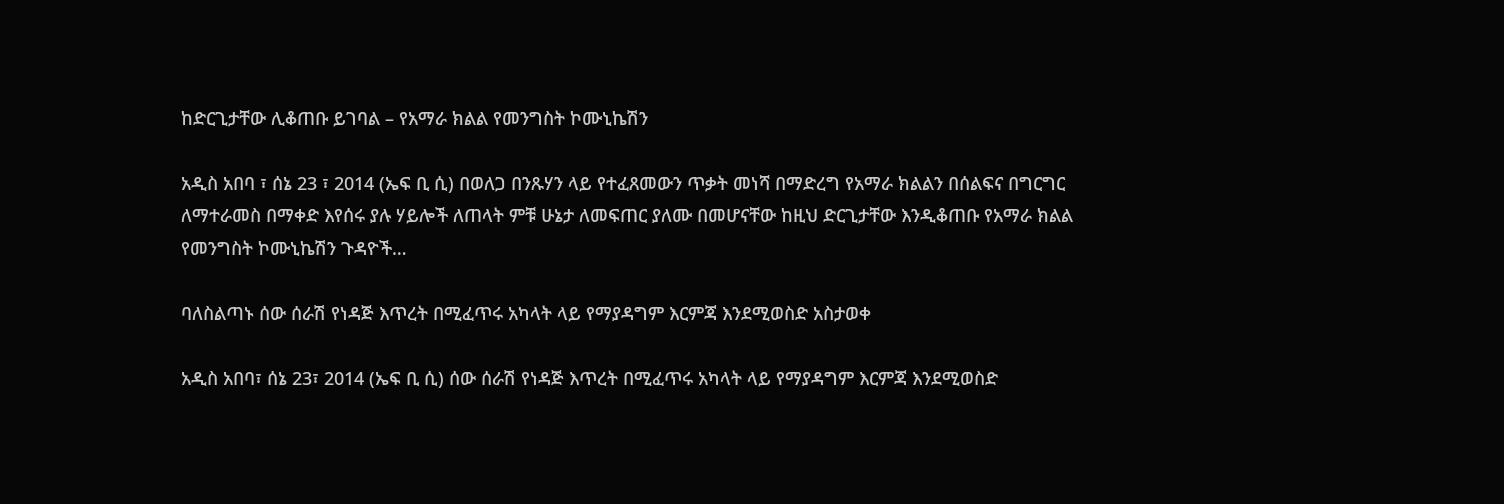ከድርጊታቸው ሊቆጠቡ ይገባል – የአማራ ክልል የመንግስት ኮሙኒኬሽን

አዲስ አበባ ፣ ሰኔ 23 ፣ 2014 (ኤፍ ቢ ሲ) በወለጋ በንጹሃን ላይ የተፈጸመውን ጥቃት መነሻ በማድረግ የአማራ ክልልን በሰልፍና በግርግር ለማተራመስ በማቀድ እየሰሩ ያሉ ሃይሎች ለጠላት ምቹ ሁኔታ ለመፍጠር ያለሙ በመሆናቸው ከዚህ ድርጊታቸው እንዲቆጠቡ የአማራ ክልል የመንግስት ኮሙኒኬሽን ጉዳዮች…

ባለስልጣኑ ሰው ሰራሽ የነዳጅ እጥረት በሚፈጥሩ አካላት ላይ የማያዳግም እርምጃ እንደሚወስድ አስታወቀ

አዲስ አበባ፣ ሰኔ 23፣ 2014 (ኤፍ ቢ ሲ) ሰው ሰራሽ የነዳጅ እጥረት በሚፈጥሩ አካላት ላይ የማያዳግም እርምጃ እንደሚወስድ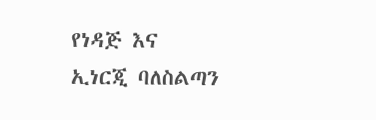የነዳጅ እና ኢነርጂ ባለስልጣን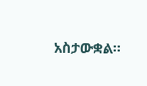አስታውቋል፡፡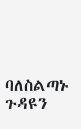ባለስልጣኑ ጉዳዩን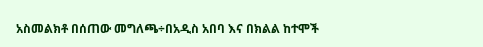አስመልክቶ በሰጠው መግለጫ÷በአዲስ አበባ እና በክልል ከተሞች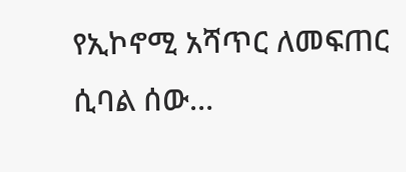የኢኮኖሚ አሻጥር ለመፍጠር ሲባል ሰው…